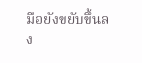มือยังขยับขึ้นลง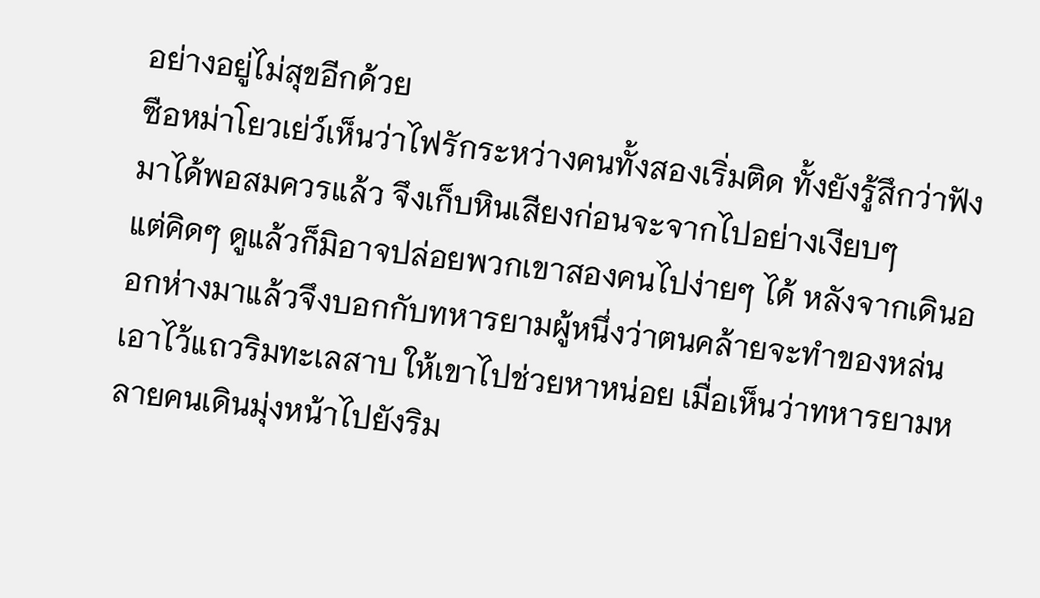อย่างอยู่ไม่สุขอีกด้วย
ซือหม่าโยวเย่ว์เห็นว่าไฟรักระหว่างคนทั้งสองเริ่มติด ทั้งยังรู้สึกว่าฟังมาได้พอสมควรแล้ว จึงเก็บหินเสียงก่อนจะจากไปอย่างเงียบๆ
แต่คิดๆ ดูแล้วก็มิอาจปล่อยพวกเขาสองคนไปง่ายๆ ได้ หลังจากเดินออกห่างมาแล้วจึงบอกกับทหารยามผู้หนึ่งว่าตนคล้ายจะทำของหล่นเอาไว้แถวริมทะเลสาบ ให้เขาไปช่วยหาหน่อย เมื่อเห็นว่าทหารยามหลายคนเดินมุ่งหน้าไปยังริม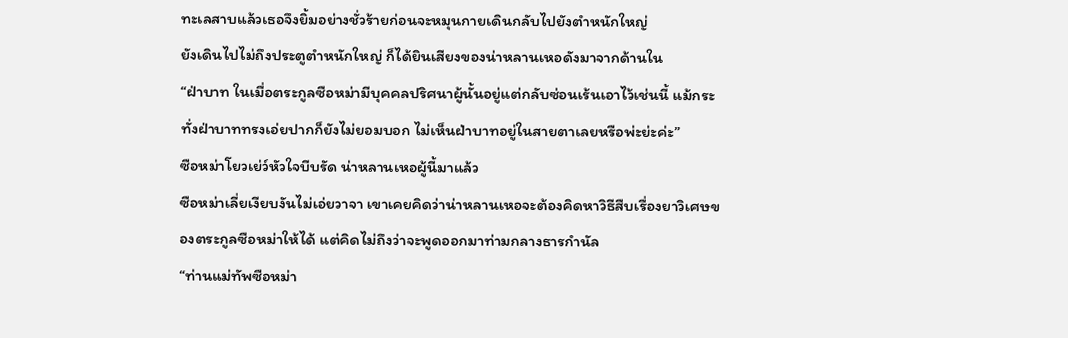ทะเลสาบแล้วเธอจึงยิ้มอย่างชั่วร้ายก่อนจะหมุนกายเดินกลับไปยังตำหนักใหญ่
ยังเดินไปไม่ถึงประตูตำหนักใหญ่ ก็ได้ยินเสียงของน่าหลานเหอดังมาจากด้านใน
“ฝ่าบาท ในเมื่อตระกูลซือหม่ามีบุคคลปริศนาผู้นั้นอยู่แต่กลับซ่อนเร้นเอาไว้เช่นนี้ แม้กระทั่งฝ่าบาททรงเอ่ยปากก็ยังไม่ยอมบอก ไม่เห็นฝ่าบาทอยู่ในสายตาเลยหรือพ่ะย่ะค่ะ”
ซือหม่าโยวเย่ว์หัวใจบีบรัด น่าหลานเหอผู้นี้มาแล้ว
ซือหม่าเลี่ยเงียบงันไม่เอ่ยวาจา เขาเคยคิดว่าน่าหลานเหอจะต้องคิดหาวิธีสืบเรื่องยาวิเศษของตระกูลซือหม่าให้ได้ แต่คิดไม่ถึงว่าจะพูดออกมาท่ามกลางธารกำนัล
“ท่านแม่ทัพซือหม่า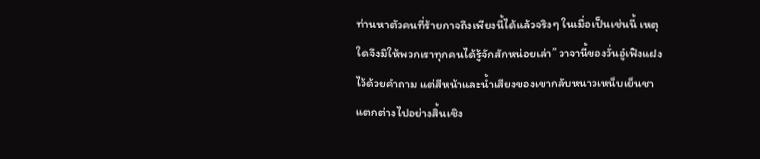ท่านหาตัวคนที่ร้ายกาจถึงเพียงนี้ได้แล้วจริงๆ ในเมื่อเป็นเช่นนี้ เหตุใดจึงมิให้พวกเราทุกคนได้รู้จักสักหน่อยเล่า” วาจานี้ของวั่นอู๋เฟิงแฝงไว้ด้วยคำถาม แต่สีหน้าและน้ำเสียงของเขากลับหนาวเหน็บเย็นชา แตกต่างไปอย่างสิ้นเชิง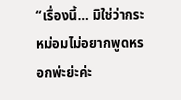“เรื่องนี้… มิใช่ว่ากระหม่อมไม่อยากพูดหรอกพ่ะย่ะค่ะ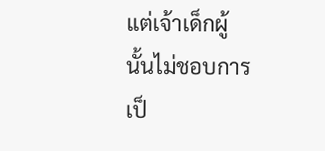แต่เจ้าเด็กผู้นั้นไม่ชอบการเป็